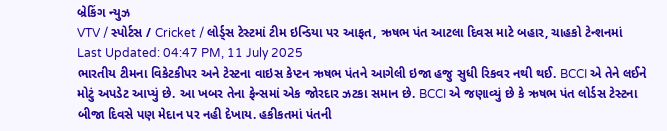બ્રેકિંગ ન્યુઝ
VTV / સ્પોર્ટસ / Cricket / લોર્ડ્સ ટેસ્ટમાં ટીમ ઇન્ડિયા પર આફત, ઋષભ પંત આટલા દિવસ માટે બહાર, ચાહકો ટેન્શનમાં
Last Updated: 04:47 PM, 11 July 2025
ભારતીય ટીમના વિકેટકીપર અને ટેસ્ટના વાઇસ કેપ્ટન ઋષભ પંતને આગેલી ઇજા હજુ સુધી રિકવર નથી થઈ. BCCI એ તેને લઈને મોટું અપડેટ આપ્યું છે. આ ખબર તેના ફેન્સમાં એક જોરદાર ઝટકા સમાન છે. BCCI એ જણાવ્યું છે કે ઋષભ પંત લોર્ડસ ટેસ્ટના બીજા દિવસે પણ મેદાન પર નહી દેખાય. હકીકતમાં પંતની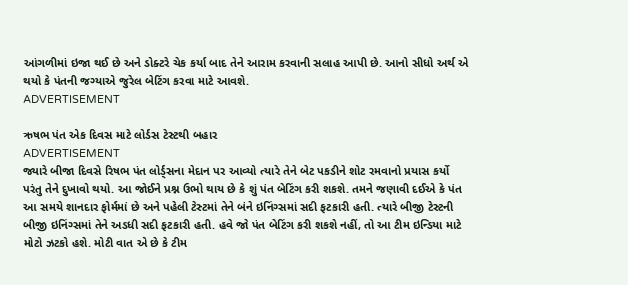આંગળીમાં ઇજા થઈ છે અને ડોક્ટરે ચેક કર્યા બાદ તેને આરામ કરવાની સલાહ આપી છે. આનો સીધો અર્થ એ થયો કે પંતની જગ્યાએ જુરેલ બેટિંગ કરવા માટે આવશે.
ADVERTISEMENT

ઋષભ પંત એક દિવસ માટે લોર્ડસ ટેસ્ટથી બહાર
ADVERTISEMENT
જ્યારે બીજા દિવસે રિષભ પંત લોર્ડ્સના મેદાન પર આવ્યો ત્યારે તેને બેટ પકડીને શોટ રમવાનો પ્રયાસ કર્યો પરંતુ તેને દુખાવો થયો. આ જોઈને પ્રશ્ન ઉભો થાય છે કે શું પંત બેટિંગ કરી શકશે. તમને જણાવી દઈએ કે પંત આ સમયે શાનદાર ફોર્મમાં છે અને પહેલી ટેસ્ટમાં તેને બંને ઇનિંગ્સમાં સદી ફટકારી હતી. ત્યારે બીજી ટેસ્ટની બીજી ઇનિંગ્સમાં તેને અડધી સદી ફટકારી હતી. હવે જો પંત બેટિંગ કરી શકશે નહીં, તો આ ટીમ ઇન્ડિયા માટે મોટો ઝટકો હશે. મોટી વાત એ છે કે ટીમ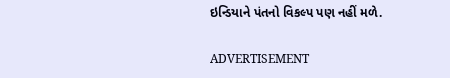ઇન્ડિયાને પંતનો વિકલ્પ પણ નહીં મળે.

ADVERTISEMENT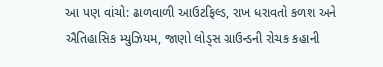આ પણ વાંચો: ઢાળવાળી આઉટફિલ્ડ, રાખ ધરાવતો કળશ અને ઐતિહાસિક મ્યુઝિયમ, જાણો લોડ્સ ગ્રાઉન્ડની રોચક કહાની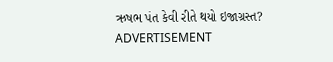ઋષભ પંત કેવી રીતે થયો ઇજાગ્રસ્ત?
ADVERTISEMENT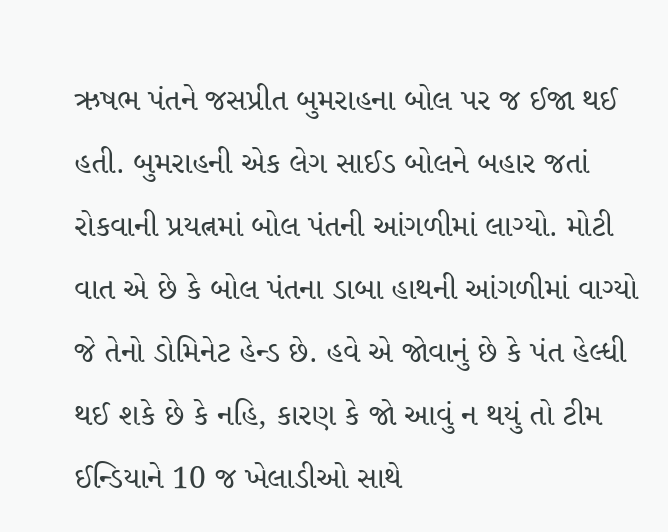ઋષભ પંતને જસપ્રીત બુમરાહના બોલ પર જ ઈજા થઈ હતી. બુમરાહની એક લેગ સાઈડ બોલને બહાર જતાં રોકવાની પ્રયત્નમાં બોલ પંતની આંગળીમાં લાગ્યો. મોટી વાત એ છે કે બોલ પંતના ડાબા હાથની આંગળીમાં વાગ્યો જે તેનો ડોમિનેટ હેન્ડ છે. હવે એ જોવાનું છે કે પંત હેલ્ધી થઈ શકે છે કે નહિ, કારણ કે જો આવું ન થયું તો ટીમ ઈન્ડિયાને 10 જ ખેલાડીઓ સાથે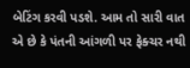બેટિંગ કરવી પડશે. આમ તો સારી વાત એ છે કે પંતની આંગળી પર ફેક્ચર નથી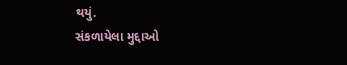થયું.
સંકળાયેલા મુદ્દાઓ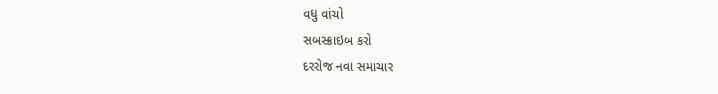વધુ વાંચો
સબસ્ક્રાઇબ કરો
દરરોજ નવા સમાચાર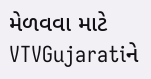મેળવવા માટે VTVGujaratiને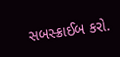સબસ્ક્રાઈબ કરો.